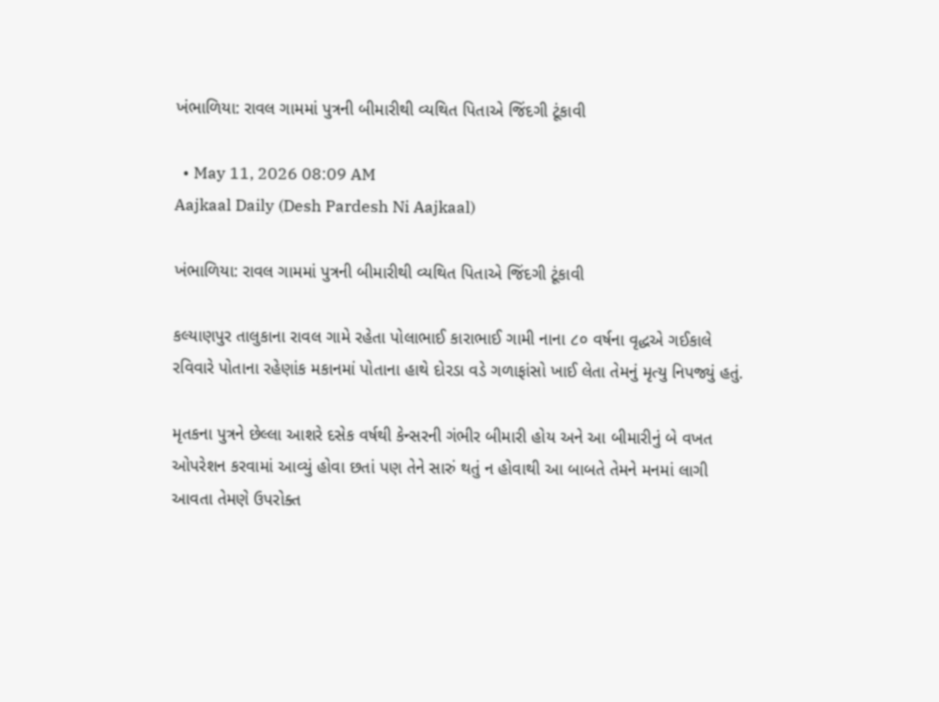ખંભાળિયા: રાવલ ગામમાં પુત્રની બીમારીથી વ્યથિત પિતાએ જિંદગી ટૂંકાવી

  • May 11, 2026 08:09 AM
Aajkaal Daily (Desh Pardesh Ni Aajkaal)

ખંભાળિયા: રાવલ ગામમાં પુત્રની બીમારીથી વ્યથિત પિતાએ જિંદગી ટૂંકાવી

કલ્યાણપુર તાલુકાના રાવલ ગામે રહેતા પોલાભાઈ કારાભાઈ ગામી નાના ૮૦ વર્ષના વૃદ્ધએ ગઈકાલે રવિવારે પોતાના રહેણાંક મકાનમાં પોતાના હાથે દોરડા વડે ગળાફાંસો ખાઈ લેતા તેમનું મૃત્યુ નિપજ્યું હતું.

મૃતકના પુત્રને છેલ્લા આશરે દસેક વર્ષથી કેન્સરની ગંભીર બીમારી હોય અને આ બીમારીનું બે વખત ઓપરેશન કરવામાં આવ્યું હોવા છતાં પણ તેને સારું થતું ન હોવાથી આ બાબતે તેમને મનમાં લાગી આવતા તેમણે ઉપરોક્ત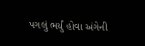પગલું ભર્યું હોવા અંગેની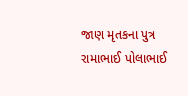જાણ મૃતકના પુત્ર રામાભાઈ પોલાભાઈ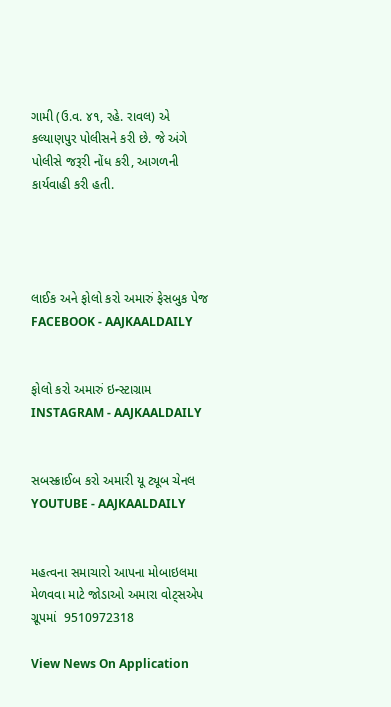ગામી (ઉ.વ. ૪૧, રહે. રાવલ) એ કલ્યાણપુર પોલીસને કરી છે. જે અંગે પોલીસે જરૂરી નોંધ કરી, આગળની કાર્યવાહી કરી હતી.




લાઈક અને ફોલો કરો અમારું ફેસબુક પેજ FACEBOOK - AAJKAALDAILY


ફોલો કરો અમારું ઇન્સ્ટાગ્રામ INSTAGRAM - AAJKAALDAILY


સબસ્ક્રાઈબ કરો અમારી યૂ ટ્યૂબ ચેનલ YOUTUBE - AAJKAALDAILY


મહત્વના સમાચારો આપના મોબાઇલમા મેળવવા માટે જોડાઓ અમારા વોટ્સએપ ગ્રૂપમાં  9510972318

View News On Application